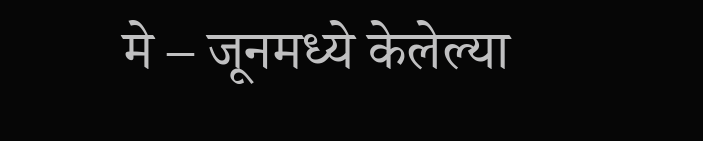मे – जूनमध्ये केलेल्या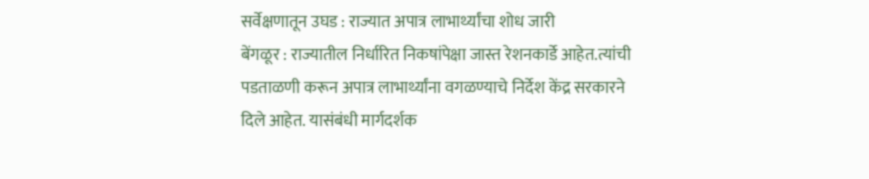सर्वेक्षणातून उघड : राज्यात अपात्र लाभार्थ्यांचा शोध जारी
बेंगळूर : राज्यातील निर्धारित निकषांपेक्षा जास्त रेशनकार्डे आहेत.त्यांची पडताळणी करून अपात्र लाभार्थ्यांना वगळण्याचे निर्देश केंद्र सरकारने दिले आहेत. यासंबंधी मार्गदर्शक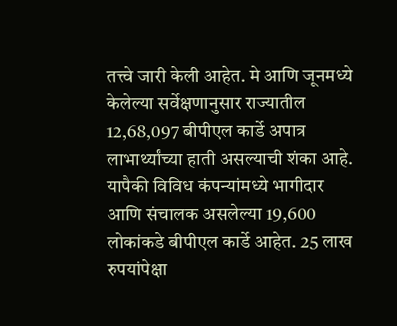तत्त्वे जारी केली आहेत. मे आणि जूनमध्ये केलेल्या सर्वेक्षणानुसार राज्यातील 12,68,097 बीपीएल कार्डे अपात्र लाभार्थ्यांच्या हाती असल्याची शंका आहे. यापैकी विविध कंपन्यांमध्ये भागीदार आणि संचालक असलेल्या 19,600 लोकांकडे बीपीएल कार्डे आहेत. 25 लाख रुपयांपेक्षा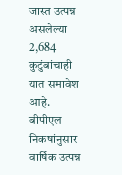जास्त उत्पन्न असलेल्या 2,684 कुटुंबांचाही यात समावेश आहे.
बीपीएल निकषांनुसार वार्षिक उत्पन्न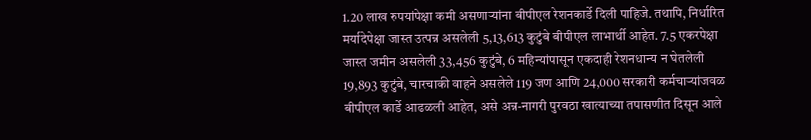1.20 लाख रुपयांपेक्षा कमी असणाऱ्यांना बीपीएल रेशनकार्डे दिली पाहिजे. तथापि, निर्धारित मर्यादेपेक्षा जास्त उत्पन्न असलेली 5,13,613 कुटुंबे बीपीएल लाभार्थी आहेत. 7.5 एकरपेक्षा जास्त जमीन असलेली 33,456 कुटुंबे, 6 महिन्यांपासून एकदाही रेशनधान्य न घेतलेली 19,893 कुटुंबे, चारचाकी वाहने असलेले 119 जण आणि 24,000 सरकारी कर्मचाऱ्यांजवळ बीपीएल कार्डे आढळली आहेत, असे अन्न-नागरी पुरवठा खात्याच्या तपासणीत दिसून आले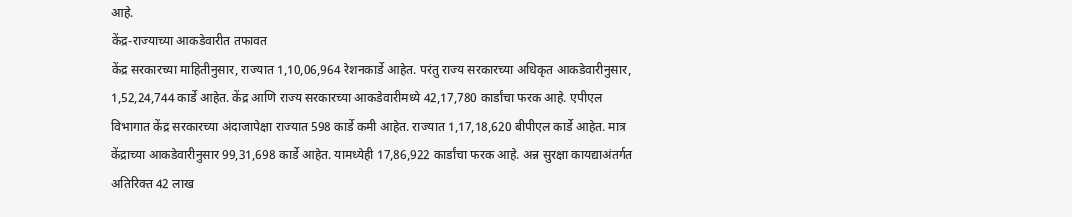आहे.
केंद्र-राज्याच्या आकडेवारीत तफावत
केंद्र सरकारच्या माहितीनुसार, राज्यात 1,10,06,964 रेशनकार्डे आहेत. परंतु राज्य सरकारच्या अधिकृत आकडेवारीनुसार, 1,52,24,744 कार्डे आहेत. केंद्र आणि राज्य सरकारच्या आकडेवारीमध्ये 42,17,780 कार्डांचा फरक आहे. एपीएल विभागात केंद्र सरकारच्या अंदाजापेक्षा राज्यात 598 कार्डे कमी आहेत. राज्यात 1,17,18,620 बीपीएल कार्डे आहेत. मात्र केंद्राच्या आकडेवारीनुसार 99,31,698 कार्डे आहेत. यामध्येही 17,86,922 कार्डांचा फरक आहे. अन्न सुरक्षा कायद्याअंतर्गत अतिरिक्त 42 लाख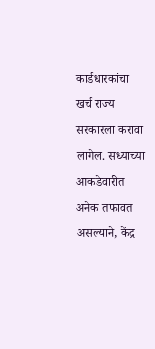कार्डधारकांचा खर्च राज्य सरकारला करावा लागेल. सध्याच्या आकडेवारीत अनेक तफावत असल्याने, केंद्र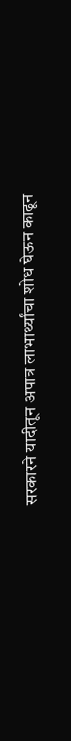सरकारने यादीतून अपात्र लाभार्थ्यांचा शोध घेऊन काढून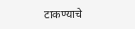टाकण्याचे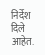निर्देश दिले आहेत.